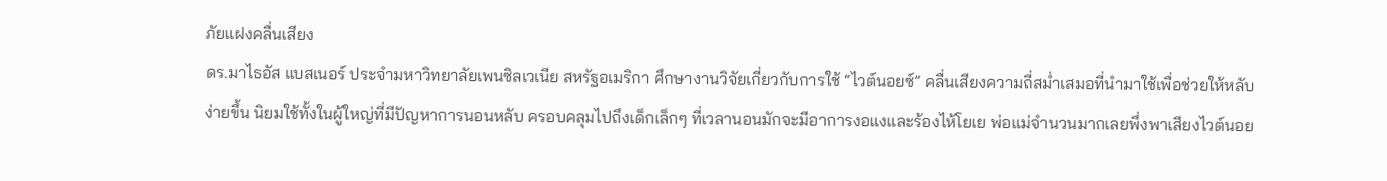ภัยแฝงคลื่นเสียง
ดร.มาไธอัส แบสเนอร์ ประจำมหาวิทยาลัยเพนซิลเวเนีย สหรัฐอเมริกา ศึกษางานวิจัยเกี่ยวกับการใช้ “ไวต์นอยซ์” คลื่นเสียงความถี่สม่ำเสมอที่นำมาใช้เพื่อช่วยให้หลับง่ายขึ้น นิยมใช้ทั้งในผู้ใหญ่ที่มีปัญหาการนอนหลับ ครอบคลุมไปถึงเด็กเล็กๆ ที่เวลานอนมักจะมีอาการงอแงและร้องไห้โยเย พ่อแม่จำนวนมากเลยพึ่งพาเสียงไวต์นอย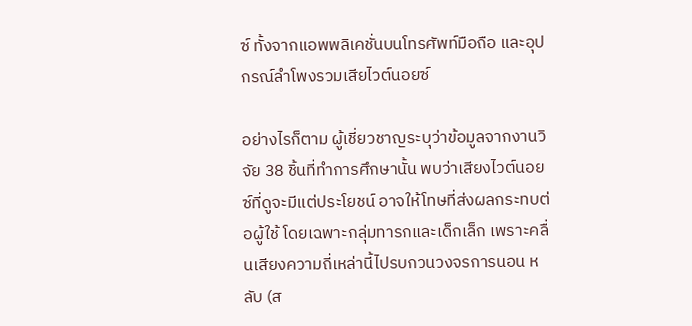ซ์ ทั้งจากแอพพลิเคชั่นบนโทรศัพท์มือถือ และอุปกรณ์ลำโพงรวมเสียไวต์นอยซ์

อย่างไรก็ตาม ผู้เชี่ยวชาญระบุว่าข้อมูลจากงานวิจัย 38 ชิ้นที่ทำการศึกษานั้น พบว่าเสียงไวต์นอยซ์ที่ดูจะมีแต่ประโยชน์ อาจให้โทษที่ส่งผลกระทบต่อผู้ใช้ โดยเฉพาะกลุ่มทารกและเด็กเล็ก เพราะคลื่นเสียงความถี่เหล่านี้ไปรบกวนวงจรการนอน หลับ (ส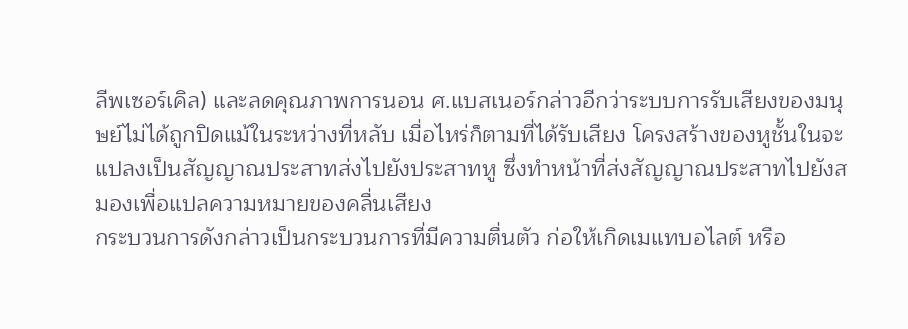ลีพเซอร์เคิล) และลดคุณภาพการนอน ศ.แบสเนอร์กล่าวอีกว่าระบบการรับเสียงของมนุษย์ไม่ได้ถูกปิดแม้ในระหว่างที่หลับ เมื่อไหร่ก็ตามที่ได้รับเสียง โครงสร้างของหูชั้นในจะแปลงเป็นสัญญาณประสาทส่งไปยังประสาทหู ซึ่งทำหน้าที่ส่งสัญญาณประสาทไปยังสมองเพื่อแปลความหมายของคลื่นเสียง
กระบวนการดังกล่าวเป็นกระบวนการที่มีความตื่นตัว ก่อให้เกิดเมแทบอไลต์ หรือ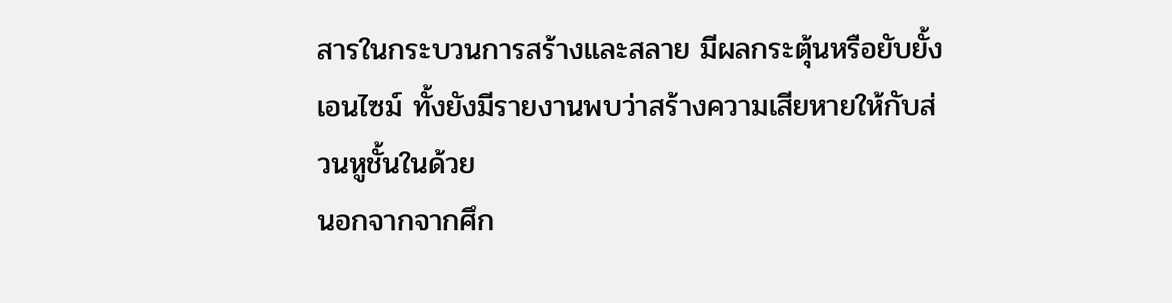สารในกระบวนการสร้างและสลาย มีผลกระตุ้นหรือยับยั้งเอนไซม์ ทั้งยังมีรายงานพบว่าสร้างความเสียหายให้กับส่วนหูชั้นในด้วย
นอกจากจากศึก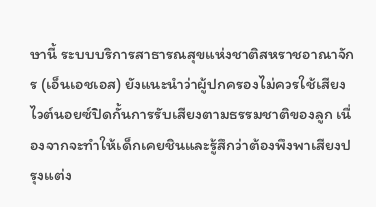ษานี้ ระบบบริการสาธารณสุขแห่งชาติสหราชอาณาจักร (เอ็นเอชเอส) ยังแนะนำว่าผู้ปกครองไม่ควรใช้เสียงไวต์นอยซ์ปิดกั้นการรับเสียงตามธรรมชาติของลูก เนื่องจากจะทำให้เด็กเคยชินและรู้สึกว่าต้องพึงพาเสียงปรุงแต่ง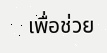เพื่อช่วย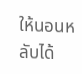ให้นอนหลับได้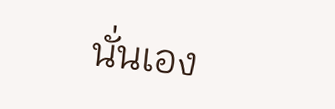นั่นเอง